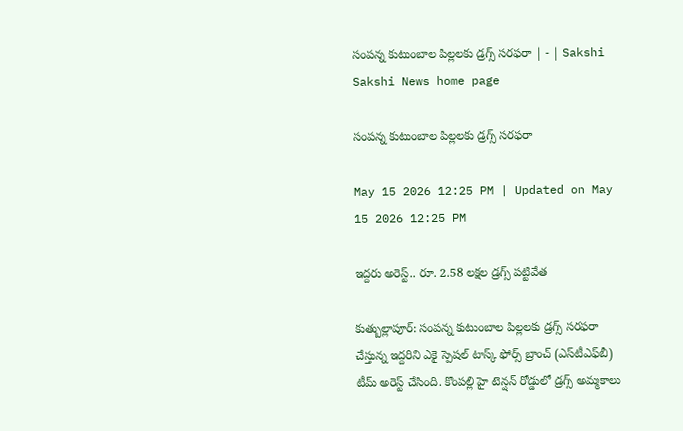సంపన్న కుటుంబాల పిల్లలకు డ్రగ్స్‌ సరఫరా | - | Sakshi
Sakshi News home page

సంపన్న కుటుంబాల పిల్లలకు డ్రగ్స్‌ సరఫరా

May 15 2026 12:25 PM | Updated on May 15 2026 12:25 PM

ఇద్దరు అరెస్ట్‌.. రూ. 2.58 లక్షల డ్రగ్స్‌ పట్టివేత

కుత్బుల్లాపూర్‌: సంపన్న కుటుంబాల పిల్లలకు డ్రగ్స్‌ సరఫరా చేస్తున్న ఇద్దరిని ఎకై స్పెషల్‌ టాస్క్‌ ఫోర్స్‌ బ్రాంచ్‌ (ఎస్‌టీఎఫ్‌బీ) టీమ్‌ అరెస్ట్‌ చేసింది. కొంపల్లి హై టెన్షన్‌ రోడ్డులో డ్రగ్స్‌ అమ్మకాలు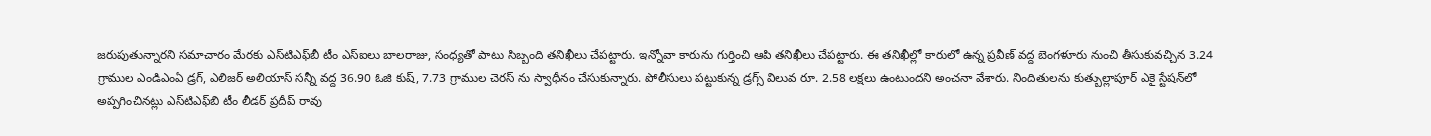జరుపుతున్నారని సమాచారం మేరకు ఎస్‌టిఎఫ్‌బీ టీం ఎస్‌ఐలు బాలరాజు, సంధ్యతో పాటు సిబ్బంది తనిఖీలు చేపట్టారు. ఇన్నోవా కారును గుర్తించి ఆపి తనిఖీలు చేపట్టారు. ఈ తనిఖీల్లో కారులో ఉన్న ప్రవీణ్‌ వద్ద బెంగళూరు నుంచి తీసుకువచ్చిన 3.24 గ్రాముల ఎండిఎంఏ డ్రగ్‌, ఎలిజర్‌ అలియాస్‌ సన్నీ వద్ద 36.90 ఓజి కుష్‌, 7.73 గ్రాముల చెరస్‌ ను స్వాధీనం చేసుకున్నారు. పోలీసులు పట్టుకున్న డ్రగ్స్‌ విలువ రూ. 2.58 లక్షలు ఉంటుందని అంచనా వేశారు. నిందితులను కుత్బుల్లాపూర్‌ ఎకై స్టేషన్‌లో అప్పగించినట్లు ఎస్‌టిఎఫ్‌బి టీం లీడర్‌ ప్రదీప్‌ రావు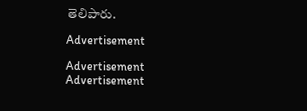తెలిపారు.

Advertisement

Advertisement
Advertisement